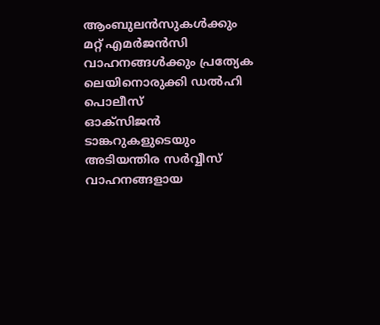ആംബുലൻസുകൾക്കും മറ്റ് എമർജൻസി വാഹനങ്ങൾക്കും പ്രത്യേക ലെയിനൊരുക്കി ഡൽഹി പൊലീസ്
ഓക്സിജൻ ടാങ്കറുകളുടെയും അടിയന്തിര സർവ്വീസ് വാഹനങ്ങളായ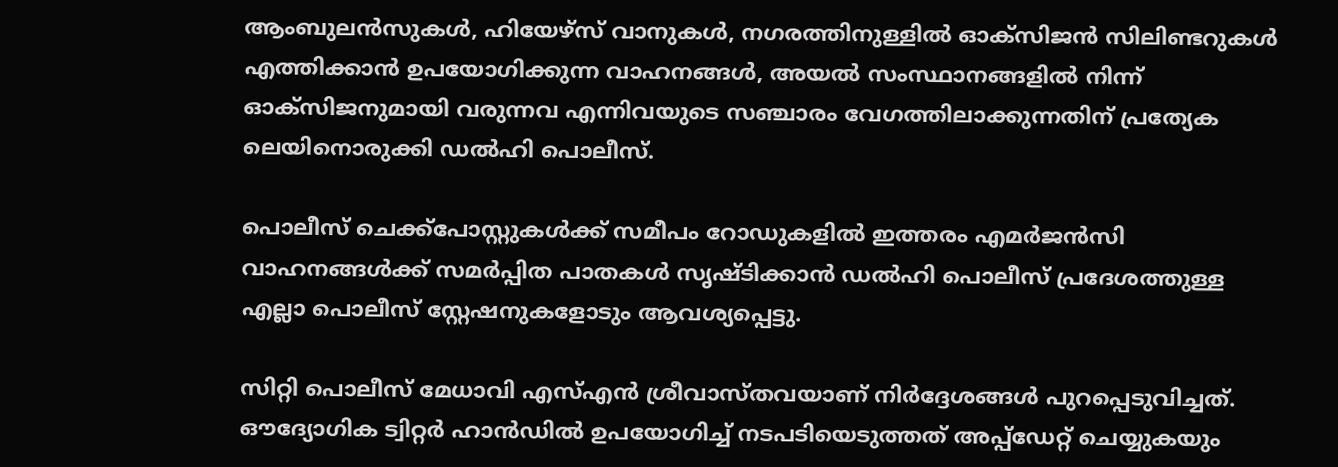ആംബുലൻസുകൾ, ഹിയേഴ്സ് വാനുകൾ, നഗരത്തിനുള്ളിൽ ഓക്സിജൻ സിലിണ്ടറുകൾ എത്തിക്കാൻ ഉപയോഗിക്കുന്ന വാഹനങ്ങൾ, അയൽ സംസ്ഥാനങ്ങളിൽ നിന്ന് ഓക്സിജനുമായി വരുന്നവ എന്നിവയുടെ സഞ്ചാരം വേഗത്തിലാക്കുന്നതിന് പ്രത്യേക ലെയിനൊരുക്കി ഡൽഹി പൊലീസ്.

പൊലീസ് ചെക്ക്പോസ്റ്റുകൾക്ക് സമീപം റോഡുകളിൽ ഇത്തരം എമർജൻസി വാഹനങ്ങൾക്ക് സമർപ്പിത പാതകൾ സൃഷ്ടിക്കാൻ ഡൽഹി പൊലീസ് പ്രദേശത്തുള്ള എല്ലാ പൊലീസ് സ്റ്റേഷനുകളോടും ആവശ്യപ്പെട്ടു.

സിറ്റി പൊലീസ് മേധാവി എസ്എൻ ശ്രീവാസ്തവയാണ് നിർദ്ദേശങ്ങൾ പുറപ്പെടുവിച്ചത്. ഔദ്യോഗിക ട്വിറ്റർ ഹാൻഡിൽ ഉപയോഗിച്ച് നടപടിയെടുത്തത് അപ്പ്ഡേറ്റ് ചെയ്യുകയും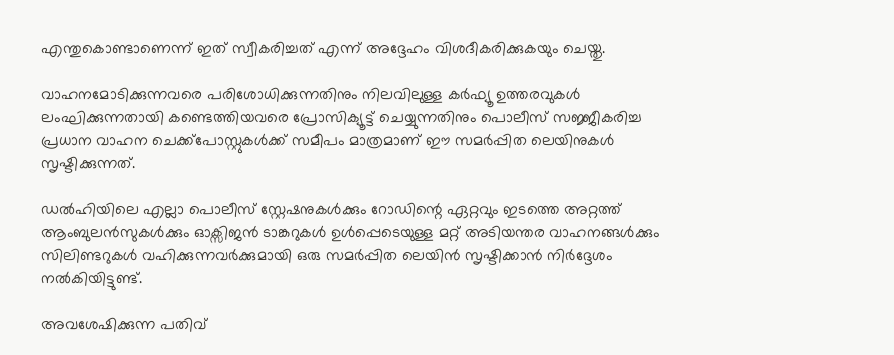എന്തുകൊണ്ടാണെന്ന് ഇത് സ്വീകരിച്ചത് എന്ന് അദ്ദേഹം വിശദീകരിക്കുകയും ചെയ്തു.

വാഹനമോടിക്കുന്നവരെ പരിശോധിക്കുന്നതിനും നിലവിലുള്ള കർഫ്യൂ ഉത്തരവുകൾ ലംഘിക്കുന്നതായി കണ്ടെത്തിയവരെ പ്രോസിക്യൂട്ട് ചെയ്യുന്നതിനും പൊലീസ് സജ്ജീകരിച്ച പ്രധാന വാഹന ചെക്ക്പോസ്റ്റുകൾക്ക് സമീപം മാത്രമാണ് ഈ സമർപ്പിത ലെയിനുകൾ സൃഷ്ടിക്കുന്നത്.

ഡൽഹിയിലെ എല്ലാ പൊലീസ് സ്റ്റേഷനുകൾക്കും റോഡിന്റെ ഏറ്റവും ഇടത്തെ അറ്റത്ത് ആംബുലൻസുകൾക്കും ഓക്സിജൻ ടാങ്കറുകൾ ഉൾപ്പെടെയുള്ള മറ്റ് അടിയന്തര വാഹനങ്ങൾക്കും സിലിണ്ടറുകൾ വഹിക്കുന്നവർക്കുമായി ഒരു സമർപ്പിത ലെയിൻ സൃഷ്ടിക്കാൻ നിർദ്ദേശം നൽകിയിട്ടുണ്ട്.

അവശേഷിക്കുന്ന പതിവ്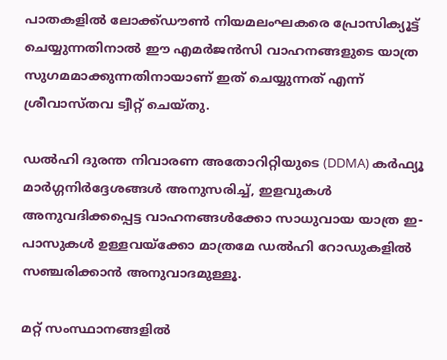പാതകളിൽ ലോക്ക്ഡൗൺ നിയമലംഘകരെ പ്രോസിക്യൂട്ട് ചെയ്യുന്നതിനാൽ ഈ എമർജൻസി വാഹനങ്ങളുടെ യാത്ര സുഗമമാക്കുന്നതിനായാണ് ഇത് ചെയ്യുന്നത് എന്ന് ശ്രീവാസ്തവ ട്വീറ്റ് ചെയ്തു.

ഡൽഹി ദുരന്ത നിവാരണ അതോറിറ്റിയുടെ (DDMA) കർഫ്യൂ മാർഗ്ഗനിർദ്ദേശങ്ങൾ അനുസരിച്ച്, ഇളവുകൾ അനുവദിക്കപ്പെട്ട വാഹനങ്ങൾക്കോ സാധുവായ യാത്ര ഇ-പാസുകൾ ഉള്ളവയ്ക്കോ മാത്രമേ ഡൽഹി റോഡുകളിൽ സഞ്ചരിക്കാൻ അനുവാദമുള്ളൂ.

മറ്റ് സംസ്ഥാനങ്ങളിൽ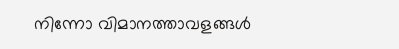നിന്നോ വിമാനത്താവളങ്ങൾ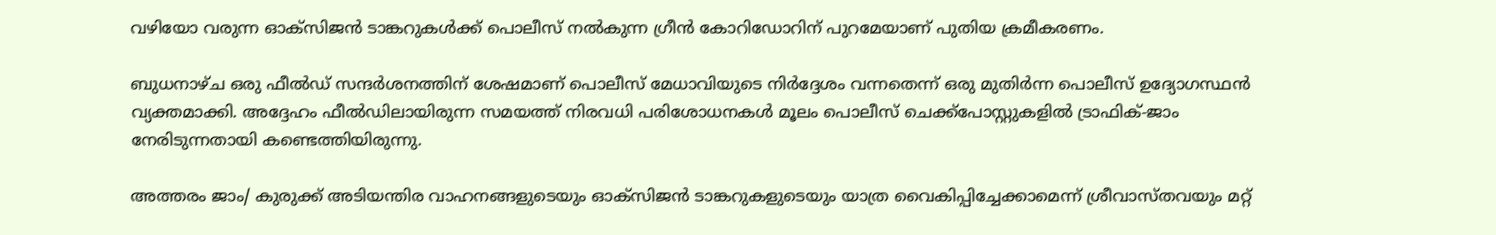വഴിയോ വരുന്ന ഓക്സിജൻ ടാങ്കറുകൾക്ക് പൊലീസ് നൽകുന്ന ഗ്രീൻ കോറിഡോറിന് പുറമേയാണ് പുതിയ ക്രമീകരണം.

ബുധനാഴ്ച ഒരു ഫീൽഡ് സന്ദർശനത്തിന് ശേഷമാണ് പൊലീസ് മേധാവിയുടെ നിർദ്ദേശം വന്നതെന്ന് ഒരു മുതിർന്ന പൊലീസ് ഉദ്യോഗസ്ഥൻ വ്യക്തമാക്കി. അദ്ദേഹം ഫീൽഡിലായിരുന്ന സമയത്ത് നിരവധി പരിശോധനകൾ മൂലം പൊലീസ് ചെക്ക്പോസ്റ്റുകളിൽ ട്രാഫിക്-ജാം നേരിടുന്നതായി കണ്ടെത്തിയിരുന്നു.

അത്തരം ജാം/ കുരുക്ക് അടിയന്തിര വാഹനങ്ങളുടെയും ഓക്സിജൻ ടാങ്കറുകളുടെയും യാത്ര വൈകിപ്പിച്ചേക്കാമെന്ന് ശ്രീവാസ്തവയും മറ്റ്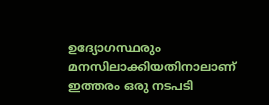ഉദ്യോഗസ്ഥരും മനസിലാക്കിയതിനാലാണ് ഇത്തരം ഒരു നടപടി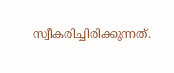സ്വീകരിച്ചിരിക്കുന്നത്.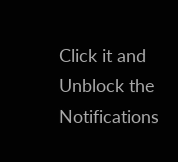Click it and Unblock the Notifications